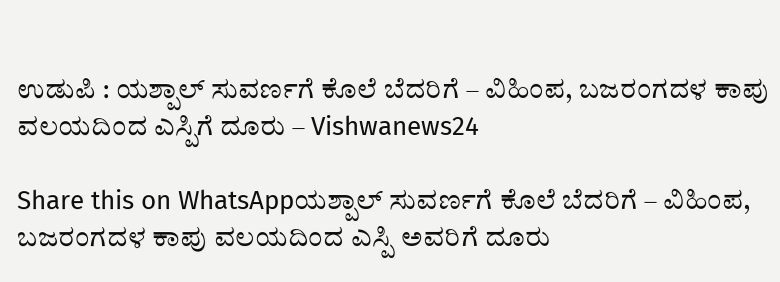ಉಡುಪಿ : ಯಶ್ಪಾಲ್‌ ಸುವರ್ಣಗೆ ಕೊಲೆ ಬೆದರಿಗೆ – ವಿಹಿಂಪ, ಬಜರಂಗದಳ ಕಾಪು ವಲಯದಿಂದ ಎಸ್ಪಿಗೆ ದೂರು – Vishwanews24

Share this on WhatsAppಯಶ್ಪಾಲ್‌ ಸುವರ್ಣಗೆ ಕೊಲೆ ಬೆದರಿಗೆ – ವಿಹಿಂಪ, ಬಜರಂಗದಳ ಕಾಪು ವಲಯದಿಂದ ಎಸ್ಪಿ ಅವರಿಗೆ ದೂರು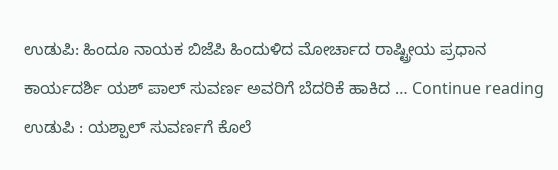ಉಡುಪಿ: ಹಿಂದೂ ನಾಯಕ ಬಿಜೆಪಿ ಹಿಂದುಳಿದ ಮೋರ್ಚಾದ ರಾಷ್ಟ್ರೀಯ ಪ್ರಧಾನ ಕಾರ್ಯದರ್ಶಿ ಯಶ್ ಪಾಲ್ ಸುವರ್ಣ ಅವರಿಗೆ ಬೆದರಿಕೆ ಹಾಕಿದ … Continue reading ಉಡುಪಿ : ಯಶ್ಪಾಲ್‌ ಸುವರ್ಣಗೆ ಕೊಲೆ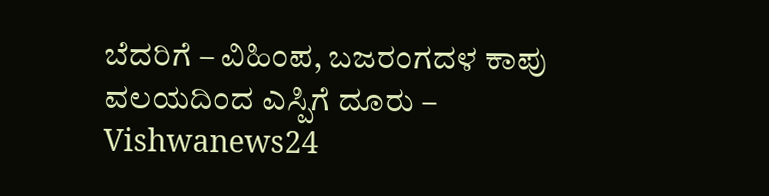ಬೆದರಿಗೆ – ವಿಹಿಂಪ, ಬಜರಂಗದಳ ಕಾಪು ವಲಯದಿಂದ ಎಸ್ಪಿಗೆ ದೂರು – Vishwanews24